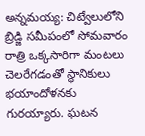అన్నమయ్య: చిట్వేలులోని బ్రిడ్జి సమీపంలో సోమవారం రాత్రి ఒక్కసారిగా మంటలు చెలరేగడంతో స్థానికులు భయాందోళనకు గురయ్యారు. ఘటన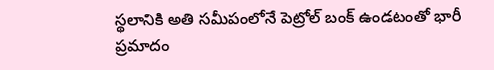స్థలానికి అతి సమీపంలోనే పెట్రోల్ బంక్ ఉండటంతో భారీ ప్రమాదం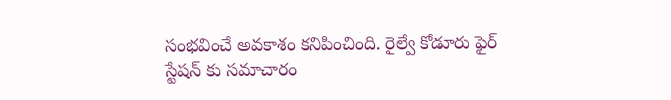సంభవించే అవకాశం కనిపించింది. రైల్వే కోడూరు ఫైర్ స్టేషన్ కు సమాచారం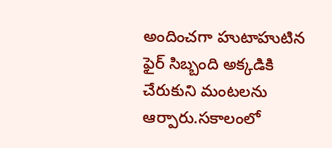అందించగా హుటాహుటిన ఫైర్ సిబ్బంది అక్కడికి చేరుకుని మంటలను ఆర్పారు.సకాలంలో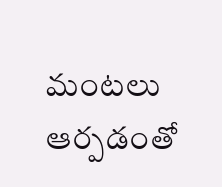మంటలు ఆర్పడంతో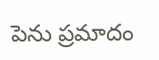పెను ప్రమాదం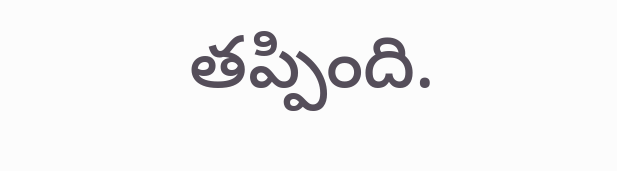తప్పింది.